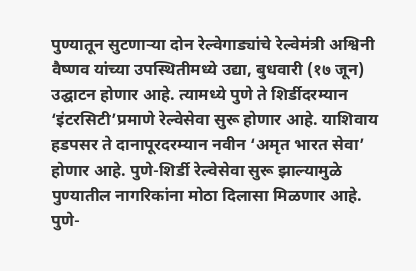पुण्यातून सुटणाऱ्या दोन रेल्वेगाड्यांचे रेल्वेमंत्री अश्विनी वैष्णव यांच्या उपस्थितीमध्ये उद्या, बुधवारी (१७ जून) उद्घाटन होणार आहे. त्यामध्ये पुणे ते शिर्डीदरम्यान ‘इंटरसिटी’प्रमाणे रेल्वेसेवा सुरू होणार आहे. याशिवाय हडपसर ते दानापूरदरम्यान नवीन ‘अमृत भारत सेवा’ होणार आहे. पुणे-शिर्डी रेल्वेसेवा सुरू झाल्यामुळे पुण्यातील नागरिकांना मोठा दिलासा मिळणार आहे.
पुणे-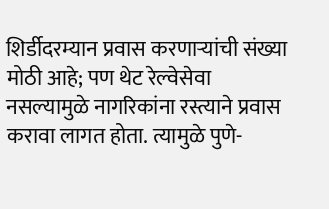शिर्डीदरम्यान प्रवास करणाऱ्यांची संख्या मोठी आहे; पण थेट रेल्वेसेवा नसल्यामुळे नागरिकांना रस्त्याने प्रवास करावा लागत होता. त्यामुळे पुणे-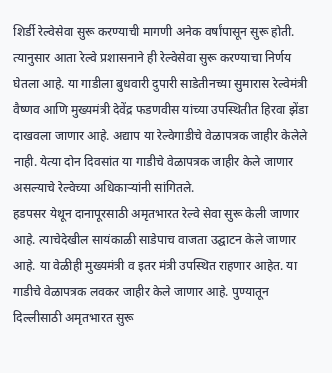शिर्डी रेल्वेसेवा सुरू करण्याची मागणी अनेक वर्षांपासून सुरू होती. त्यानुसार आता रेल्वे प्रशासनाने ही रेल्वेसेवा सुरू करण्याचा निर्णय घेतला आहे. या गाडीला बुधवारी दुपारी साडेतीनच्या सुमारास रेल्वेमंत्री वैष्णव आणि मुख्यमंत्री देवेंद्र फडणवीस यांच्या उपस्थितीत हिरवा झेंडा दाखवला जाणार आहे. अद्याप या रेल्वेगाडीचे वेळापत्रक जाहीर केलेले नाही. येत्या दोन दिवसांत या गाडीचे वेळापत्रक जाहीर केले जाणार असल्याचे रेल्वेच्या अधिकाऱ्यांनी सांगितले.
हडपसर येथून दानापूरसाठी अमृतभारत रेल्वे सेवा सुरू केली जाणार आहे. त्याचेदेखील सायंकाळी साडेपाच वाजता उद्घाटन केले जाणार आहे. या वेळीही मुख्यमंत्री व इतर मंत्री उपस्थित राहणार आहेत. या गाडीचे वेळापत्रक लवकर जाहीर केले जाणार आहे. पुण्यातून दिल्लीसाठी अमृतभारत सुरू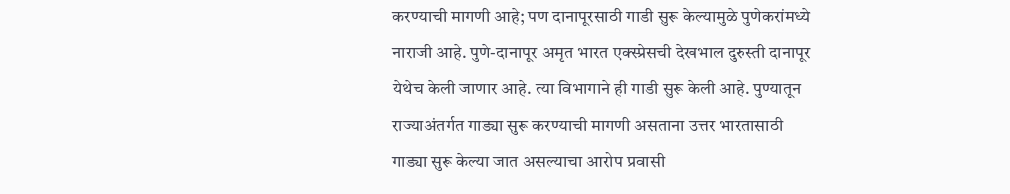करण्याची मागणी आहे; पण दानापूरसाठी गाडी सुरू केल्यामुळे पुणेकरांमध्ये नाराजी आहे. पुणे-दानापूर अमृत भारत एक्स्प्रेसची देखभाल दुरुस्ती दानापूर येथेच केली जाणार आहे. त्या विभागाने ही गाडी सुरू केली आहे. पुण्यातून राज्याअंतर्गत गाड्या सुरू करण्याची मागणी असताना उत्तर भारतासाठी गाड्या सुरू केल्या जात असल्याचा आरोप प्रवासी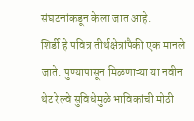संघटनांकडून केला जात आहे.
शिर्डी हे पवित्र तीर्थक्षेत्रांपैकी एक मानले जाते. पुण्यापासून मिळणाऱ्या या नवीन थेट रेल्वे सुविधेमुळे भाविकांची मोठी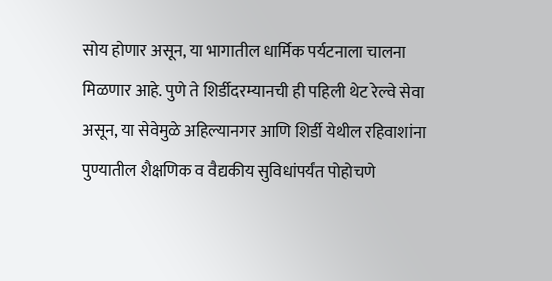सोय होणार असून, या भागातील धार्मिक पर्यटनाला चालना मिळणार आहे. पुणे ते शिर्डीदरम्यानची ही पहिली थेट रेल्वे सेवा असून, या सेवेमुळे अहिल्यानगर आणि शिर्डी येथील रहिवाशांना पुण्यातील शैक्षणिक व वैद्यकीय सुविधांपर्यंत पोहोचणे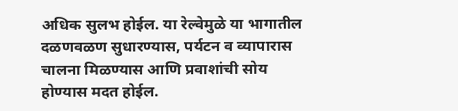अधिक सुलभ होईल. या रेल्वेमुळे या भागातील दळणवळण सुधारण्यास, पर्यटन व व्यापारास चालना मिळण्यास आणि प्रवाशांची सोय होण्यास मदत होईल.